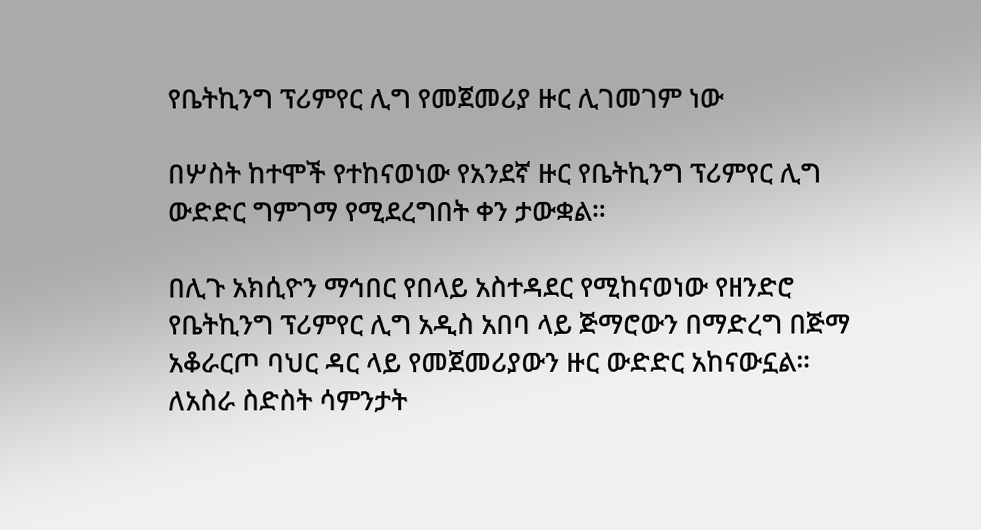የቤትኪንግ ፕሪምየር ሊግ የመጀመሪያ ዙር ሊገመገም ነው

በሦስት ከተሞች የተከናወነው የአንደኛ ዙር የቤትኪንግ ፕሪምየር ሊግ ውድድር ግምገማ የሚደረግበት ቀን ታውቋል።

በሊጉ አክሲዮን ማኅበር የበላይ አስተዳደር የሚከናወነው የዘንድሮ የቤትኪንግ ፕሪምየር ሊግ አዲስ አበባ ላይ ጅማሮውን በማድረግ በጅማ አቆራርጦ ባህር ዳር ላይ የመጀመሪያውን ዙር ውድድር አከናውኗል። ለአስራ ስድስት ሳምንታት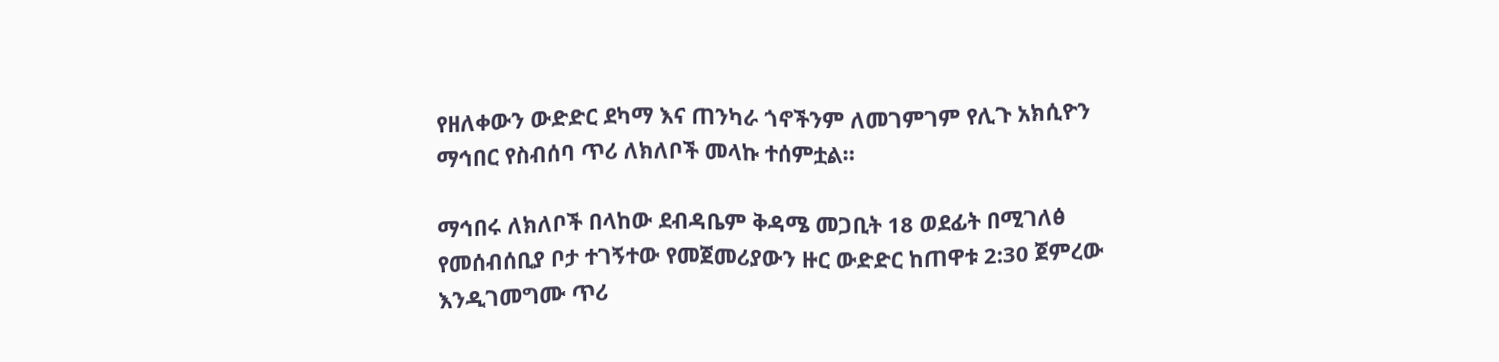የዘለቀውን ውድድር ደካማ እና ጠንካራ ጎኖችንም ለመገምገም የሊጉ አክሲዮን ማኅበር የስብሰባ ጥሪ ለክለቦች መላኩ ተሰምቷል።

ማኅበሩ ለክለቦች በላከው ደብዳቤም ቅዳሜ መጋቢት 18 ወደፊት በሚገለፅ የመሰብሰቢያ ቦታ ተገኝተው የመጀመሪያውን ዙር ውድድር ከጠዋቱ 2:30 ጀምረው እንዲገመግሙ ጥሪ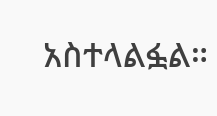አስተላልፏል።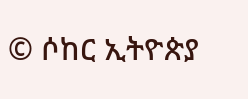© ሶከር ኢትዮጵያ